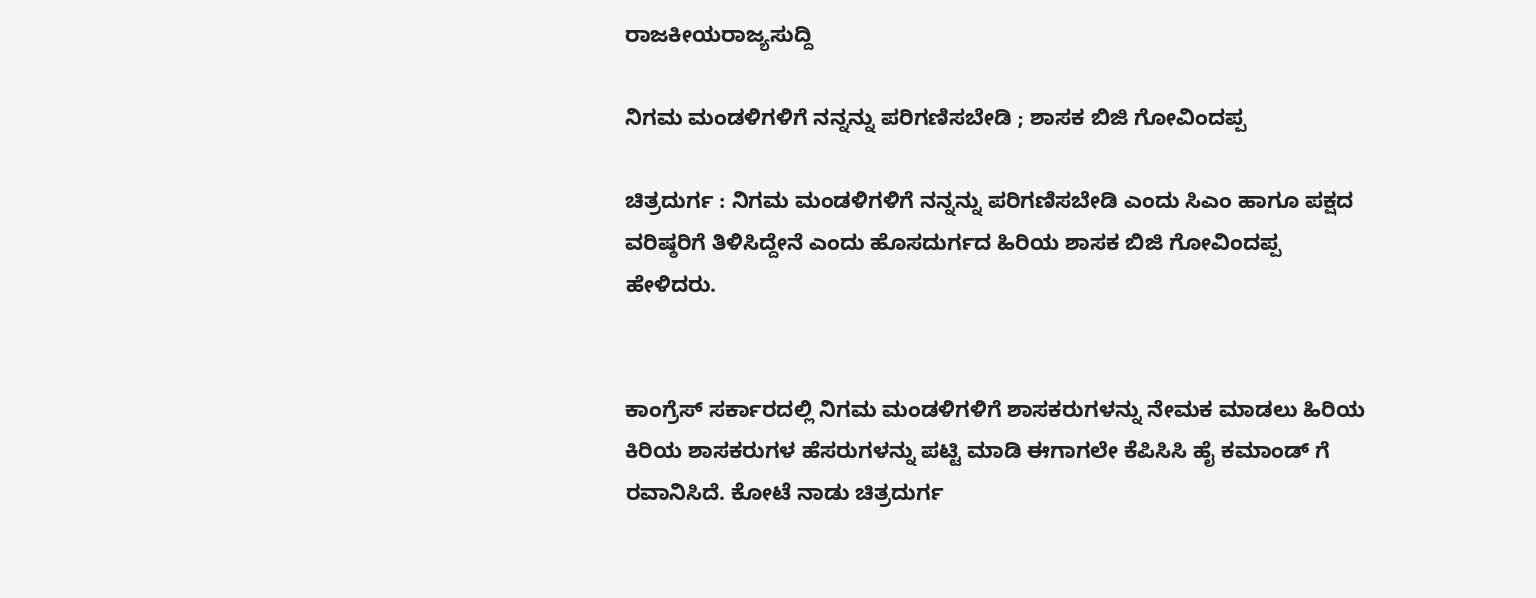ರಾಜಕೀಯರಾಜ್ಯಸುದ್ದಿ

ನಿಗಮ ಮಂಡಳಿಗಳಿಗೆ ನನ್ನನ್ನು ಪರಿಗಣಿಸಬೇಡಿ ; ಶಾಸಕ ಬಿಜಿ ಗೋವಿಂದಪ್ಪ

ಚಿತ್ರದುರ್ಗ : ನಿಗಮ ಮಂಡಳಿಗಳಿಗೆ ನನ್ನನ್ನು ಪರಿಗಣಿಸಬೇಡಿ ಎಂದು ಸಿಎಂ ಹಾಗೂ ಪಕ್ಷದ ವರಿಷ್ಠರಿಗೆ ತಿಳಿಸಿದ್ದೇನೆ ಎಂದು ಹೊಸದುರ್ಗದ ಹಿರಿಯ ಶಾಸಕ ಬಿಜಿ ಗೋವಿಂದಪ್ಪ ಹೇಳಿದರು.


ಕಾಂಗ್ರೆಸ್ ಸರ್ಕಾರದಲ್ಲಿ ನಿಗಮ ಮಂಡಳಿಗಳಿಗೆ ಶಾಸಕರುಗಳನ್ನು ನೇಮಕ ಮಾಡಲು ಹಿರಿಯ ಕಿರಿಯ ಶಾಸಕರುಗಳ ಹೆಸರುಗಳನ್ನು ಪಟ್ಟಿ ಮಾಡಿ ಈಗಾಗಲೇ ಕೆಪಿಸಿಸಿ ಹೈ ಕಮಾಂಡ್ ಗೆ ರವಾನಿಸಿದೆ. ಕೋಟೆ ನಾಡು ಚಿತ್ರದುರ್ಗ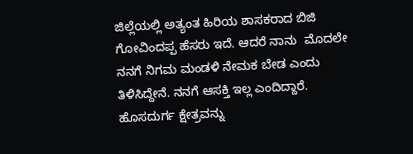ಜಿಲ್ಲೆಯಲ್ಲಿ ಅತ್ಯಂತ ಹಿರಿಯ ಶಾಸಕರಾದ ಬಿಜಿ ಗೋವಿಂದಪ್ಪ ಹೆಸರು ಇದೆ. ಆದರೆ ನಾನು  ಮೊದಲೇ ನನಗೆ ನಿಗಮ ಮಂಡಳಿ ನೇಮಕ ಬೇಡ ಎಂದು ತಿಳಿಸಿದ್ದೇನೆ. ನನಗೆ ಆಸಕ್ತಿ ಇಲ್ಲ ಎಂದಿದ್ದಾರೆ. ಹೊಸದುರ್ಗ ಕ್ಷೇತ್ರವನ್ನು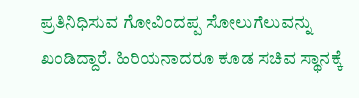ಪ್ರತಿನಿಧಿಸುವ ಗೋವಿಂದಪ್ಪ ಸೋಲುಗೆಲುವನ್ನು ಖಂಡಿದ್ದಾರೆ. ಹಿರಿಯನಾದರೂ ಕೂಡ ಸಚಿವ ಸ್ಥಾನಕ್ಕೆ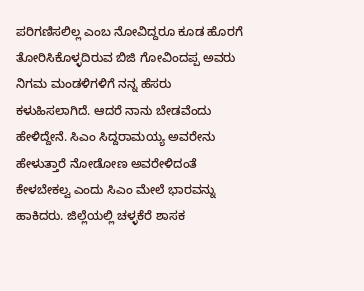ಪರಿಗಣಿಸಲಿಲ್ಲ ಎಂಬ ನೋವಿದ್ದರೂ ಕೂಡ ಹೊರಗೆ ತೋರಿಸಿಕೊಳ್ಳದಿರುವ ಬಿಜಿ ಗೋವಿಂದಪ್ಪ ಅವರು ನಿಗಮ ಮಂಡಳಿಗಳಿಗೆ ನನ್ನ ಹೆಸರು ಕಳುಹಿಸಲಾಗಿದೆ. ಆದರೆ ನಾನು ಬೇಡವೆಂದು ಹೇಳಿದ್ದೇನೆ. ಸಿಎಂ ಸಿದ್ದರಾಮಯ್ಯ ಅವರೇನು ಹೇಳುತ್ತಾರೆ ನೋಡೋಣ ಅವರೇಳಿದಂತೆ ಕೇಳಬೇಕಲ್ವ ಎಂದು ಸಿಎಂ ಮೇಲೆ ಭಾರವನ್ನು ಹಾಕಿದರು. ಜಿಲ್ಲೆಯಲ್ಲಿ ಚಳ್ಳಕೆರೆ ಶಾಸಕ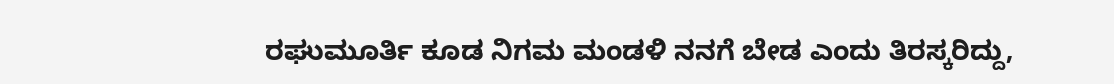ರಘುಮೂರ್ತಿ ಕೂಡ ನಿಗಮ ಮಂಡಳಿ ನನಗೆ ಬೇಡ ಎಂದು ತಿರಸ್ಕರಿದ್ದು,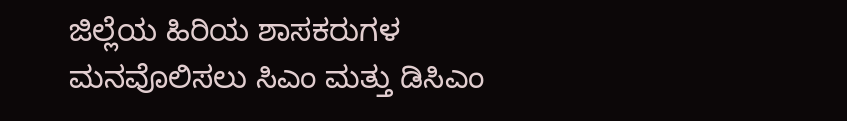ಜಿಲ್ಲೆಯ ಹಿರಿಯ ಶಾಸಕರುಗಳ ಮನವೊಲಿಸಲು ಸಿಎಂ ಮತ್ತು ಡಿಸಿಎಂ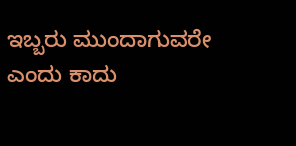ಇಬ್ಬರು ಮುಂದಾಗುವರೇ ಎಂದು ಕಾದು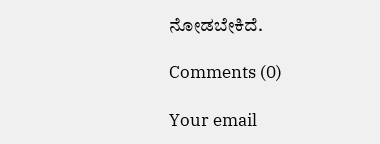ನೋಡಬೇಕಿದೆ.

Comments (0)

Your email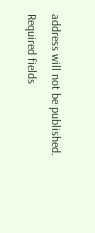address will not be published. Required fields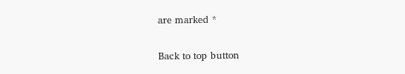are marked *

Back to top button